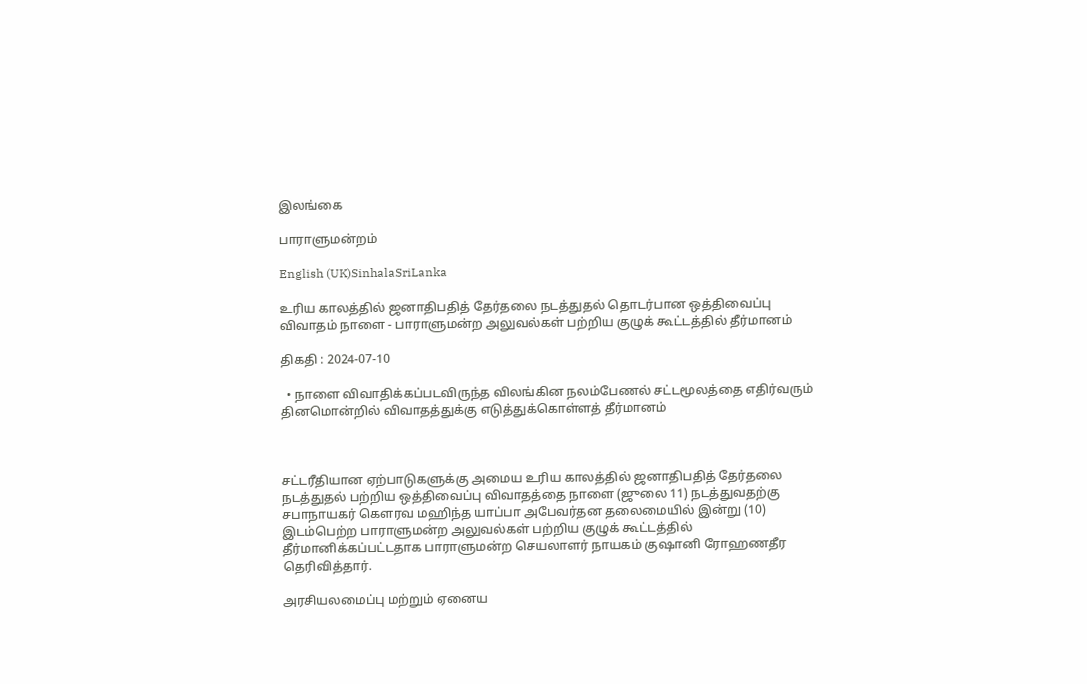இலங்கை

பாராளுமன்றம்

English (UK)SinhalaSriLanka

உரிய காலத்தில் ஜனாதிபதித் தேர்தலை நடத்துதல் தொடர்பான ஒத்திவைப்பு விவாதம் நாளை - பாராளுமன்ற அலுவல்கள் பற்றிய குழுக் கூட்டத்தில் தீர்மானம்

திகதி : 2024-07-10

  • நாளை விவாதிக்கப்படவிருந்த விலங்கின நலம்பேணல் சட்டமூலத்தை எதிர்வரும் தினமொன்றில் விவாதத்துக்கு எடுத்துக்கொள்ளத் தீர்மானம்



சட்டரீதியான ஏற்பாடுகளுக்கு அமைய உரிய காலத்தில் ஜனாதிபதித் தேர்தலை நடத்துதல் பற்றிய ஒத்திவைப்பு விவாதத்தை நாளை (ஜுலை 11) நடத்துவதற்கு சபாநாயகர் கௌரவ மஹிந்த யாப்பா அபேவர்தன தலைமையில் இன்று (10) இடம்பெற்ற பாராளுமன்ற அலுவல்கள் பற்றிய குழுக் கூட்டத்தில் தீர்மானிக்கப்பட்டதாக பாராளுமன்ற செயலாளர் நாயகம் குஷானி ரோஹணதீர தெரிவித்தார்.

அரசியலமைப்பு மற்றும் ஏனைய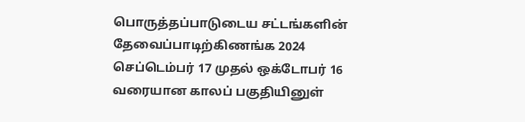பொருத்தப்பாடுடைய சட்டங்களின் தேவைப்பாடிற்கிணங்க 2024 செப்டெம்பர் 17 முதல் ஒக்டோபர் 16 வரையான காலப் பகுதியினுள்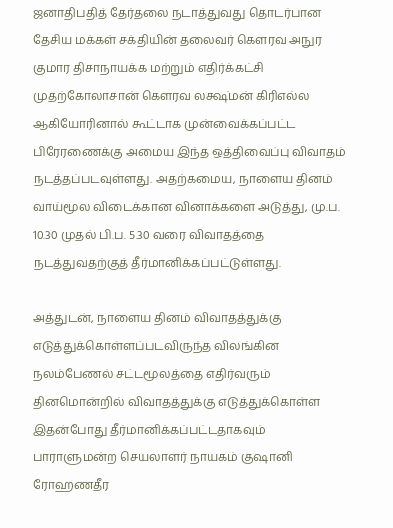ஜனாதிபதித் தேர்தலை நடாத்துவது தொடர்பான தேசிய மக்கள் சக்தியின் தலைவர் கௌரவ அநுர குமார திசாநாயக்க மற்றும் எதிர்க்கட்சி முதற்கோலாசான் கௌரவ லக்ஷ்மன் கிரிஎல்ல ஆகியோரினால் கூட்டாக முன்வைக்கப்பட்ட பிரேரணைக்கு அமைய இந்த ஒத்திவைப்பு விவாதம் நடத்தப்படவுள்ளது. அதற்கமைய, நாளைய தினம் வாய்மூல விடைக்கான வினாக்களை அடுத்து, மு.ப. 10.30 முதல் பி.ப. 5.30 வரை விவாதத்தை நடத்துவதற்குத் தீர்மானிக்கப்பட்டுள்ளது.

அத்துடன், நாளைய தினம் விவாதத்துக்கு எடுத்துக்கொள்ளப்படவிருந்த விலங்கின நலம்பேணல் சட்டமூலத்தை எதிர்வரும் தினமொன்றில் விவாதத்துக்கு எடுத்துக்கொள்ள இதன்போது தீர்மானிக்கப்பட்டதாகவும் பாராளுமன்ற செயலாளர் நாயகம் குஷானி ரோஹணதீர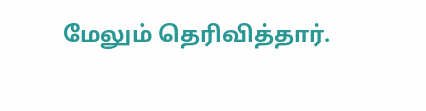மேலும் தெரிவித்தார்.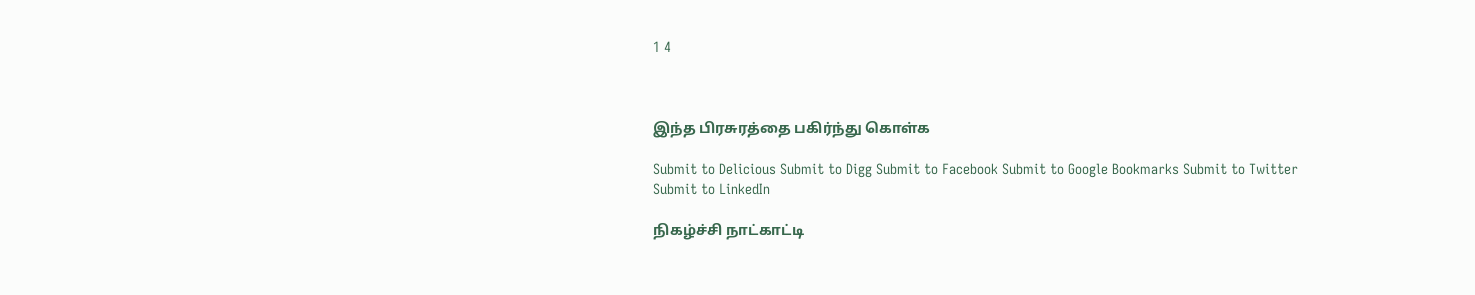1 4



இந்த பிரசுரத்தை பகிர்ந்து கொள்க

Submit to Delicious Submit to Digg Submit to Facebook Submit to Google Bookmarks Submit to Twitter Submit to LinkedIn

நிகழ்ச்சி நாட்காட்டி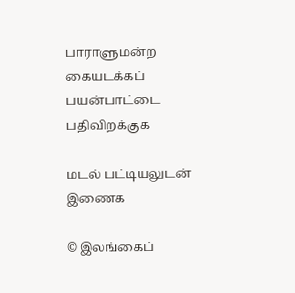பாராளுமன்ற கையடக்கப் பயன்பாட்டை பதிவிறக்குக

மடல் பட்டியலுடன் இணைக

© இலங்கைப்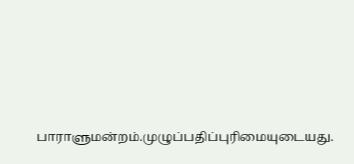பாராளுமன்றம்.முழுப்பதிப்புரிமையுடையது.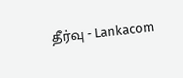தீர்வு - Lankacom